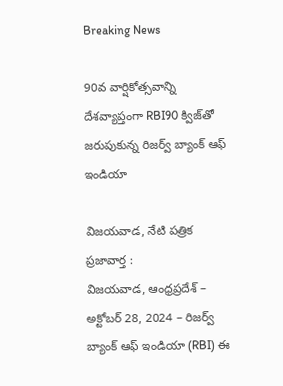Breaking News

90వ వార్షికోత్సవాన్ని దేశవ్యాప్తంగా RBI90 క్విజ్‌తో జరుపుకున్న రిజర్వ్ బ్యాంక్ ఆఫ్ ఇండియా

విజయవాడ, నేటి పత్రిక ప్రజావార్త :
విజయవాడ, ఆంధ్రప్రదేశ్ – అక్టోబర్ 28, 2024 – రిజర్వ్ బ్యాంక్ ఆఫ్ ఇండియా (RBI) ఈ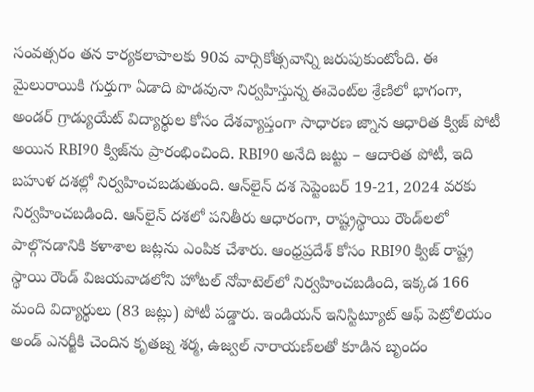సంవత్సరం తన కార్యకలాపాలకు 90వ వార్సికోత్సవాన్ని జరుపుకుంటోంది. ఈ మైలురాయికి గుర్తుగా ఏడాది పొడవునా నిర్వహిస్తున్న ఈవెంట్‌ల శ్రేణిలో భాగంగా, అండర్ గ్రాడ్యుయేట్ విద్యార్థుల కోసం దేశవ్యాప్తంగా సాధారణ జ్నాన ఆధారిత క్విజ్ పోటీ అయిన RBI90 క్విజ్‌ను ప్రారంభించింది. RBI90 అనేది జట్టు – ఆదారిత పోటీ, ఇది బహుళ దశల్లో నిర్వహించబడుతుంది. ఆన్‌లైన్ దశ సెప్టెంబర్ 19-21, 2024 వరకు నిర్వహించబడింది. ఆన్‌లైన్ దశలో పనితీరు ఆధారంగా, రాష్ట్రస్థాయి రౌండ్‌లలో పాల్గొనడానికి కళాశాల జట్లను ఎంపిక చేశారు. ఆంధ్రప్రదేశ్ కోసం RBI90 క్విజ్ రాష్ట్ర స్థాయి రౌండ్ విజయవాడలోని హోటల్ నోవాటెల్‌లో నిర్వహించబడింది, ఇక్కడ 166 మంది విద్యార్థులు (83 జట్లు) పోటీ పడ్డారు. ఇండియన్ ఇనిస్టిట్యూట్ ఆఫ్ పెట్రోలియం అండ్ ఎనర్జీకి చెందిన కృతజ్న శర్మ, ఉజ్వల్ నారాయణ్‌లతో కూడిన బృందం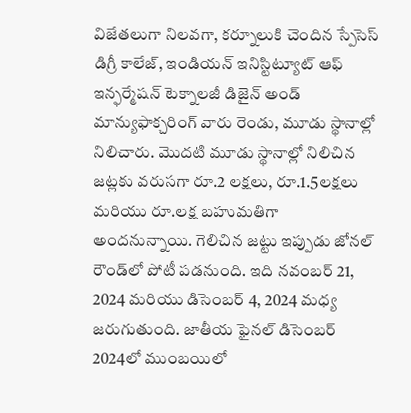విజేతలుగా నిలవగా, కర్నూలుకి చెందిన స్పేసెస్ డిగ్రీ కాలేజ్, ఇండియన్ ఇనిస్టిట్యూట్ ఆఫ్ ఇన్ఫర్మేషన్ టెక్నాలజీ డిజైన్ అండ్ మాన్యుఫాక్చరింగ్ వారు రెండు, మూడు స్థానాల్లో నిలిచారు. మొదటి మూడు స్థానాల్లో నిలిచిన జట్లకు వరుసగా రూ.2 లక్షలు, రూ.1.5లక్షలు మరియు రూ.లక్ష బహుమతిగా అందనున్నాయి. గెలిచిన జట్టు ఇప్పుడు జోనల్ రౌండ్‌లో పోటీ పడనుంది. ఇది నవంబర్ 21, 2024 మరియు డిసెంబర్ 4, 2024 మధ్య జరుగుతుంది. జాతీయ ఫైనల్ డిసెంబర్ 2024లో ముంబయిలో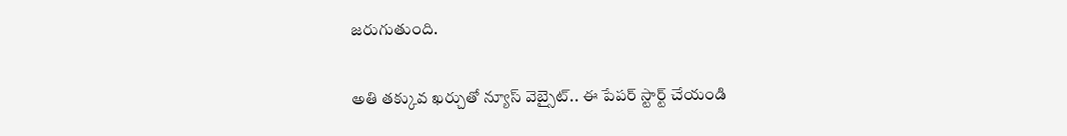జరుగుతుంది.

అతి తక్కువ ఖర్చుతో న్యూస్ వెబ్సైట్.. ఈ పేపర్ స్టార్ట్ చేయండి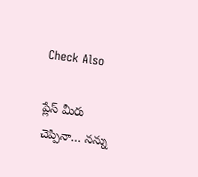Check Also

ప్లేస్ మీరు చెప్పినా… నన్ను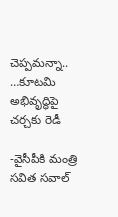చెప్పమన్నా.. …కూటమి అభివృద్ధిపై చర్చకు రెడీ

-వైసీపీకి మంత్రి సవిత సవాల్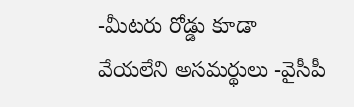-మీటరు రోడ్డు కూడా వేయలేని అసమర్థులు -వైసీపీ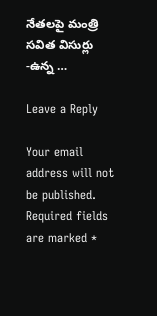నేతలపై మంత్రి సవిత విసుర్లు -ఉన్న …

Leave a Reply

Your email address will not be published. Required fields are marked *